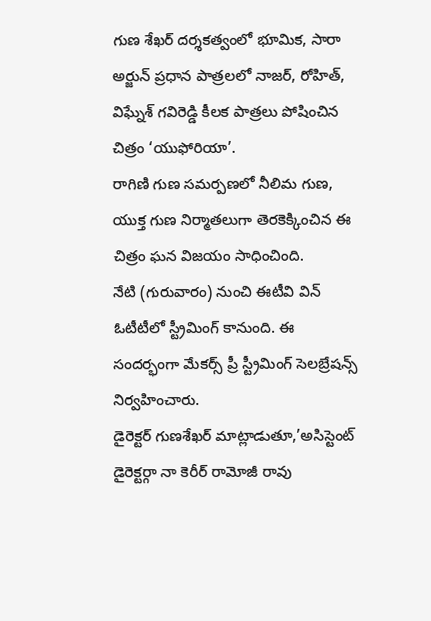గుణ శేఖర్ దర్శకత్వంలో భూమిక, సారా అర్జున్ ప్రధాన పాత్రలలో నాజర్, రోహిత్, విఘ్నేశ్ గవిరెడ్డి కీలక పాత్రలు పోషించిన చిత్రం ‘యుఫోరియా’.
రాగిణి గుణ సమర్పణలో నీలిమ గుణ, యుక్త గుణ నిర్మాతలుగా తెరకెక్కించిన ఈ చిత్రం ఘన విజయం సాధించింది.
నేటి (గురువారం) నుంచి ఈటీవి విన్ ఓటీటీలో స్ట్రీమింగ్ కానుంది. ఈ సందర్భంగా మేకర్స్ ప్రీ స్ట్రీమింగ్ సెలబ్రేషన్స్ నిర్వహించారు.
డైరెక్టర్ గుణశేఖర్ మాట్లాడుతూ,’అసిస్టెంట్ డైరెక్టర్గా నా కెరీర్ రామోజీ రావు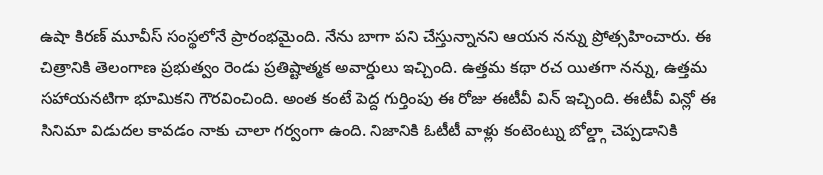ఉషా కిరణ్ మూవీస్ సంస్థలోనే ప్రారంభమైంది. నేను బాగా పని చేస్తున్నానని ఆయన నన్ను ప్రోత్సహించారు. ఈ చిత్రానికి తెలంగాణ ప్రభుత్వం రెండు ప్రతిష్టాత్మక అవార్డులు ఇచ్చింది. ఉత్తమ కథా రచ యితగా నన్ను, ఉత్తమ సహాయనటిగా భూమికని గౌరవించింది. అంత కంటే పెద్ద గుర్తింపు ఈ రోజు ఈటీవీ విన్ ఇచ్చింది. ఈటీవీ విన్లో ఈ సినిమా విడుదల కావడం నాకు చాలా గర్వంగా ఉంది. నిజానికి ఓటీటీ వాళ్లు కంటెంట్ను బోల్డ్గా చెప్పడానికి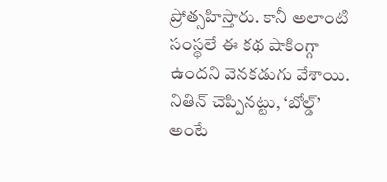ప్రోత్సహిస్తారు. కానీ అలాంటి సంస్థలే ఈ కథ షాకింగ్గా ఉందని వెనకడుగు వేశాయి. నితిన్ చెప్పినట్టు, ‘బోల్డ్’ అంటే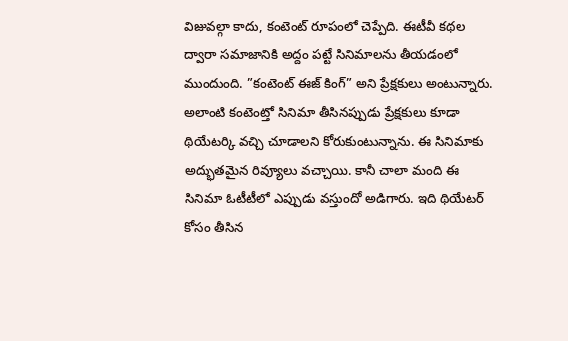విజువల్గా కాదు, కంటెంట్ రూపంలో చెప్పేది. ఈటీవీ కథల ద్వారా సమాజానికి అద్దం పట్టే సినిమాలను తీయడంలో ముందుంది. ”కంటెంట్ ఈజ్ కింగ్” అని ప్రేక్షకులు అంటున్నారు. అలాంటి కంటెంట్తో సినిమా తీసినప్పుడు ప్రేక్షకులు కూడా థియేటర్కి వచ్చి చూడాలని కోరుకుంటున్నాను. ఈ సినిమాకు అద్భుతమైన రివ్యూలు వచ్చాయి. కానీ చాలా మంది ఈ సినిమా ఓటీటీలో ఎప్పుడు వస్తుందో అడిగారు. ఇది థియేటర్ కోసం తీసిన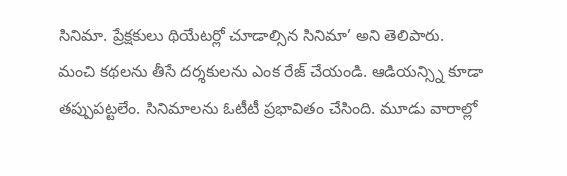సినిమా. ప్రేక్షకులు థియేటర్లో చూడాల్సిన సినిమా’ అని తెలిపారు.
మంచి కథలను తీసే దర్శకులను ఎంక రేజ్ చేయండి. ఆడియన్స్ని కూడా తప్పుపట్టలేం. సినిమాలను ఓటీటీ ప్రభావితం చేసింది. మూడు వారాల్లో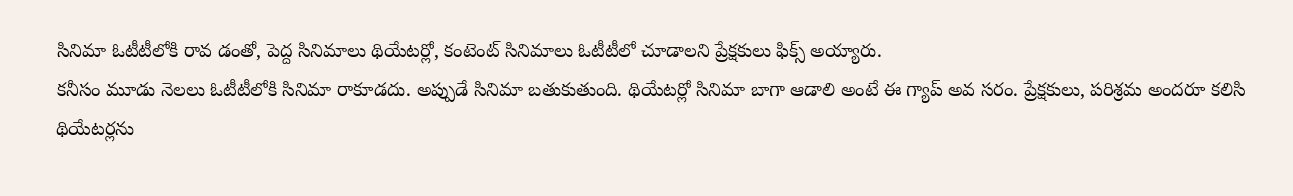సినిమా ఓటీటీలోకి రావ డంతో, పెద్ద సినిమాలు థియేటర్లో, కంటెంట్ సినిమాలు ఓటీటీలో చూడాలని ప్రేక్షకులు ఫిక్స్ అయ్యారు.
కనీసం మూడు నెలలు ఓటీటీలోకి సినిమా రాకూడదు. అప్పుడే సినిమా బతుకుతుంది. థియేటర్లో సినిమా బాగా ఆడాలి అంటే ఈ గ్యాప్ అవ సరం. ప్రేక్షకులు, పరిశ్రమ అందరూ కలిసి థియేటర్లను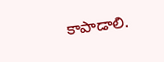కాపాడాలి.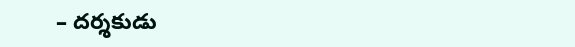– దర్శకుడు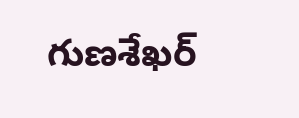గుణశేఖర్